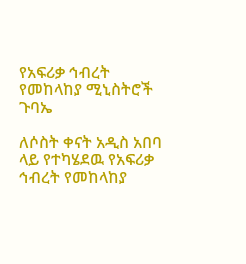የአፍሪቃ ኅብረት የመከላከያ ሚኒስትሮች ጉባኤ

ለሶስት ቀናት አዲስ አበባ ላይ የተካሄደዉ የአፍሪቃ ኅብረት የመከላከያ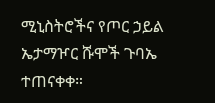ሚኒስትሮችና የጦር ኃይል ኤታማዦር ሹሞች ጉባኤ ተጠናቀቀ።